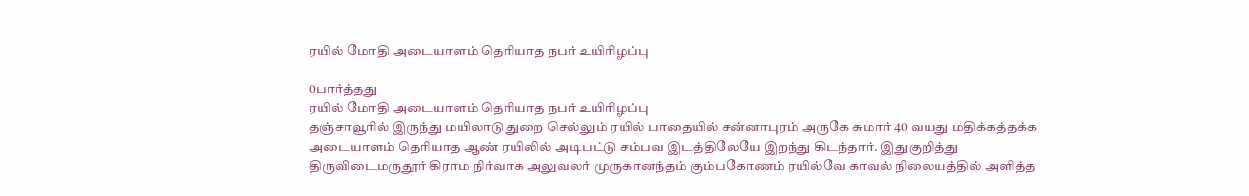ரயில் மோதி அடையாளம் தெரியாத நபர் உயிரிழப்பு

0பார்த்தது
ரயில் மோதி அடையாளம் தெரியாத நபர் உயிரிழப்பு
தஞ்சாவூரில் இருந்து மயிலாடுதுறை செல்லும் ரயில் பாதையில் சன்னாபுரம் அருகே சுமார் 40 வயது மதிக்கத்தக்க அடையாளம் தெரியாத ஆண் ரயிலில் அடிபட்டு சம்பவ இடத்திலேயே இறந்து கிடந்தார். இதுகுறித்து திருவிடைமருதூர் கிராம நிர்வாக அலுவலர் முருகானந்தம் கும்பகோணம் ரயில்வே காவல் நிலையத்தில் அளித்த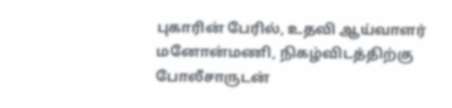புகாரின் பேரில், உதவி ஆய்வாளர் மனோன்மணி, நிகழ்விடத்திற்கு போலீசாருடன்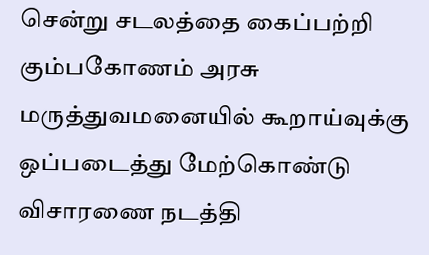சென்று சடலத்தை கைப்பற்றி கும்பகோணம் அரசு மருத்துவமனையில் கூறாய்வுக்கு ஒப்படைத்து மேற்கொண்டு விசாரணை நடத்தி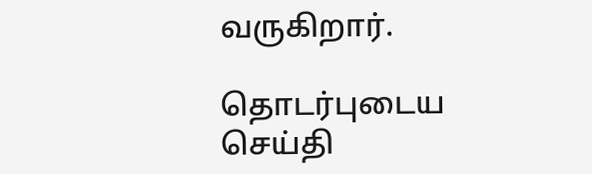வருகிறார்.

தொடர்புடைய செய்தி